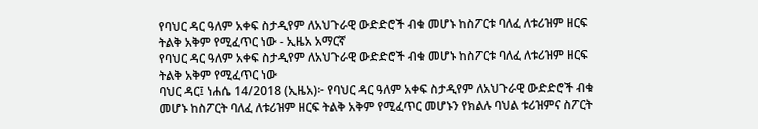የባህር ዳር ዓለም አቀፍ ስታዲየም ለአህጉራዊ ውድድሮች ብቁ መሆኑ ከስፖርቱ ባለፈ ለቱሪዝም ዘርፍ ትልቅ አቅም የሚፈጥር ነው - ኢዜአ አማርኛ
የባህር ዳር ዓለም አቀፍ ስታዲየም ለአህጉራዊ ውድድሮች ብቁ መሆኑ ከስፖርቱ ባለፈ ለቱሪዝም ዘርፍ ትልቅ አቅም የሚፈጥር ነው
ባህር ዳር፤ ነሐሴ 14/2018 (ኢዜአ)፦ የባህር ዳር ዓለም አቀፍ ስታዲየም ለአህጉራዊ ውድድሮች ብቁ መሆኑ ከስፖርት ባለፈ ለቱሪዝም ዘርፍ ትልቅ አቅም የሚፈጥር መሆኑን የክልሉ ባህል ቱሪዝምና ስፖርት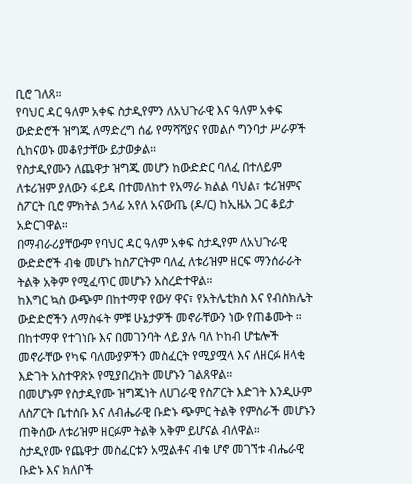ቢሮ ገለጸ።
የባህር ዳር ዓለም አቀፍ ስታዲየምን ለአህጉራዊ እና ዓለም አቀፍ ውድድሮች ዝግጁ ለማድረግ ሰፊ የማሻሻያና የመልሶ ግንባታ ሥራዎች ሲከናወኑ መቆየታቸው ይታወቃል።
የስታዲየሙን ለጨዋታ ዝግጁ መሆን ከውድድር ባለፈ በተለይም ለቱሪዝም ያለውን ፋይዳ በተመለከተ የአማራ ክልል ባህል፣ ቱሪዝምና ስፖርት ቢሮ ምክትል ኃላፊ አየለ አናውጤ (ዶ/ር) ከኢዜአ ጋር ቆይታ አድርገዋል።
በማብራሪያቸውም የባህር ዳር ዓለም አቀፍ ስታዲየም ለአህጉራዊ ውድድሮች ብቁ መሆኑ ከስፖርትም ባለፈ ለቱሪዝም ዘርፍ ማንሰራራት ትልቅ አቅም የሚፈጥር መሆኑን አስረድተዋል።
ከእግር ኳስ ውጭም በከተማዋ የውሃ ዋና፣ የአትሌቲክስ እና የብስክሌት ውድድሮችን ለማስፋት ምቹ ሁኔታዎች መኖራቸውን ነው የጠቆሙት ።
በከተማዋ የተገነቡ እና በመገንባት ላይ ያሉ ባለ ኮከብ ሆቴሎች መኖራቸው የካፍ ባለሙያዎችን መስፈርት የሚያሟላ እና ለዘርፉ ዘላቂ እድገት አስተዋጽኦ የሚያበረክት መሆኑን ገልጸዋል።
በመሆኑም የስታዲየሙ ዝግጁነት ለሀገራዊ የስፖርት እድገት እንዲሁም ለስፖርት ቤተሰቡ እና ለብሔራዊ ቡድኑ ጭምር ትልቅ የምስራች መሆኑን ጠቅሰው ለቱሪዝም ዘርፉም ትልቅ አቅም ይሆናል ብለዋል።
ስታዲየሙ የጨዋታ መስፈርቱን አሟልቶና ብቁ ሆኖ መገኘቱ ብሔራዊ ቡድኑ እና ክለቦች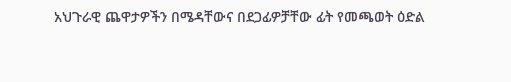አህጉራዊ ጨዋታዎችን በሜዳቸውና በደጋፊዎቻቸው ፊት የመጫወት ዕድል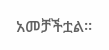አመቻችቷል።